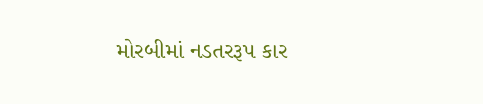મોરબીમાં નડતરરૂપ કાર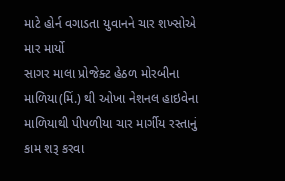માટે હોર્ન વગાડતા યુવાનને ચાર શખ્સોએ માર માર્યો
સાગર માલા પ્રોજેક્ટ હેઠળ મોરબીના માળિયા(મિં.) થી ઓખા નેશનલ હાઇવેના માળિયાથી પીપળીયા ચાર માર્ગીય રસ્તાનું કામ શરૂ કરવા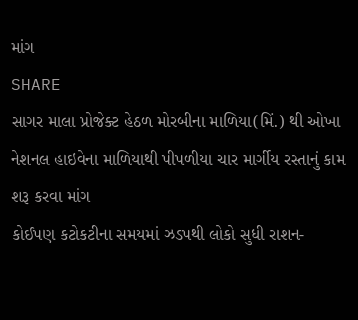માંગ
SHARE
સાગર માલા પ્રોજેક્ટ હેઠળ મોરબીના માળિયા(મિં.) થી ઓખા નેશનલ હાઇવેના માળિયાથી પીપળીયા ચાર માર્ગીય રસ્તાનું કામ શરૂ કરવા માંગ
કોઈપણ કટોકટીના સમયમાં ઝડપથી લોકો સુધી રાશન-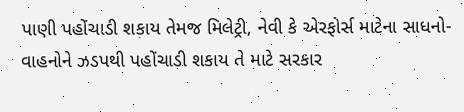પાણી પહોંચાડી શકાય તેમજ મિલેટ્રી, નેવી કે એરફોર્સ માટેના સાધનો-વાહનોને ઝડપથી પહોંચાડી શકાય તે માટે સરકાર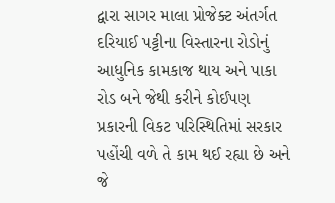દ્વારા સાગર માલા પ્રોજેક્ટ અંતર્ગત દરિયાઈ પટ્ટીના વિસ્તારના રોડોનું આધુનિક કામકાજ થાય અને પાકા રોડ બને જેથી કરીને કોઈપણ પ્રકારની વિકટ પરિસ્થિતિમાં સરકાર પહોંચી વળે તે કામ થઈ રહ્યા છે અને જે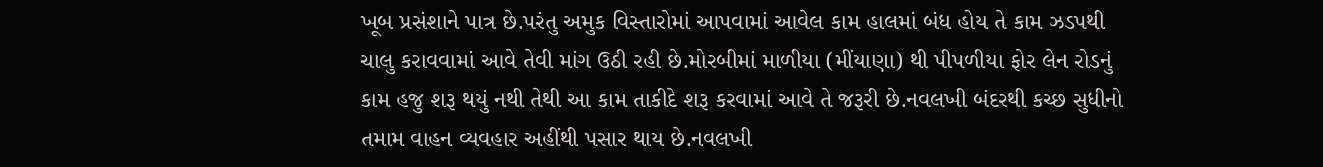ખૂબ પ્રસંશાને પાત્ર છે.પરંતુ અમુક વિસ્તારોમાં આપવામાં આવેલ કામ હાલમાં બંધ હોય તે કામ ઝડપથી ચાલુ કરાવવામાં આવે તેવી માંગ ઉઠી રહી છે.મોરબીમાં માળીયા (મીંયાણા) થી પીપળીયા ફોર લેન રોડનું કામ હજુ શરૂ થયું નથી તેથી આ કામ તાકીદે શરૂ કરવામાં આવે તે જરૂરી છે.નવલખી બંદરથી કચ્છ સુધીનો તમામ વાહન વ્યવહાર અહીંથી પસાર થાય છે.નવલખી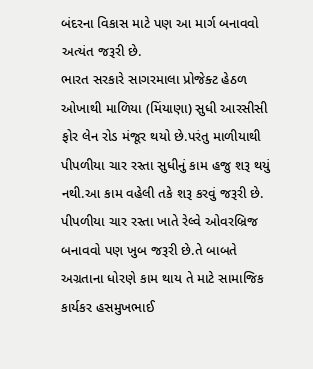બંદરના વિકાસ માટે પણ આ માર્ગ બનાવવો અત્યંત જરૂરી છે.
ભારત સરકારે સાગરમાલા પ્રોજેક્ટ હેઠળ ઓખાથી માળિયા (મિંયાણા) સુધી આરસીસી ફોર લેન રોડ મંજૂર થયો છે.પરંતુ માળીયાથી પીપળીયા ચાર રસ્તા સુધીનું કામ હજુ શરૂ થયું નથી.આ કામ વહેલી તકે શરૂ કરવું જરૂરી છે. પીપળીયા ચાર રસ્તા ખાતે રેલ્વે ઓવરબ્રિજ બનાવવો પણ ખુબ જરૂરી છે.તે બાબતે અગ્રતાના ધોરણે કામ થાય તે માટે સામાજિક કાર્યકર હસમુખભાઈ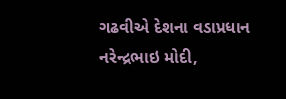ગઢવીએ દેશના વડાપ્રધાન નરેન્દ્રભાઇ મોદી,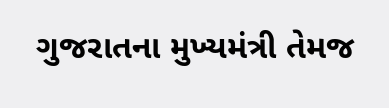ગુજરાતના મુખ્યમંત્રી તેમજ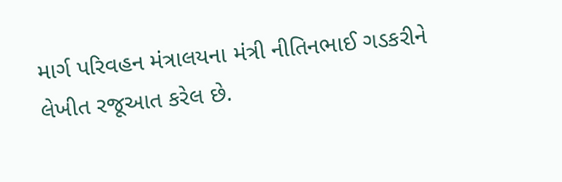માર્ગ પરિવહન મંત્રાલયના મંત્રી નીતિનભાઈ ગડકરીને લેખીત રજૂઆત કરેલ છે.